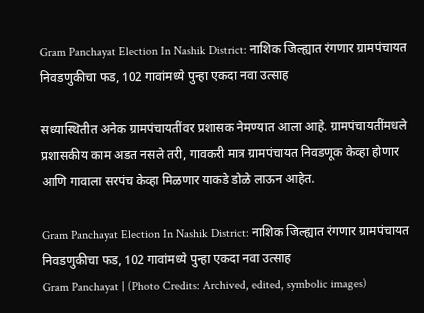Gram Panchayat Election In Nashik District: नाशिक जिल्ह्यात रंगणार ग्रामपंचायत निवडणुकीचा फड, 102 गावांमध्ये पुन्हा एकदा नवा उत्साह

सध्यास्थितीत अनेक ग्रामपंचायतींवर प्रशासक नेमण्यात आला आहे. ग्रामपंचायतींमधले प्रशासकीय काम अडत नसले तरी, गावकरी मात्र ग्रामपंचायत निवडणूक केव्हा होणार आणि गावाला सरपंच केव्हा मिळणार याकडे डोळे लाऊन आहेत.

Gram Panchayat Election In Nashik District: नाशिक जिल्ह्यात रंगणार ग्रामपंचायत निवडणुकीचा फड, 102 गावांमध्ये पुन्हा एकदा नवा उत्साह
Gram Panchayat | (Photo Credits: Archived, edited, symbolic images)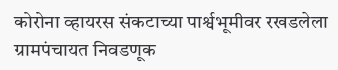कोरोना व्हायरस संकटाच्या पार्श्वभूमीवर रखडलेला ग्रामपंचायत निवडणूक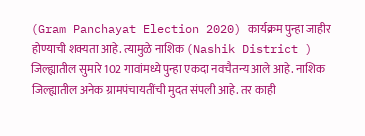(Gram Panchayat Election 2020) कार्यक्रम पुन्हा जाहीर होण्याची शक्यता आहे. त्यामुळे नाशिक (Nashik District ) जिल्ह्यातील सुमारे 102 गावांमध्ये पुन्हा एकदा नवचैतन्य आले आहे. नाशिक जिल्ह्यातील अनेक ग्रामपंचायतींची मुदत संपली आहे. तर काही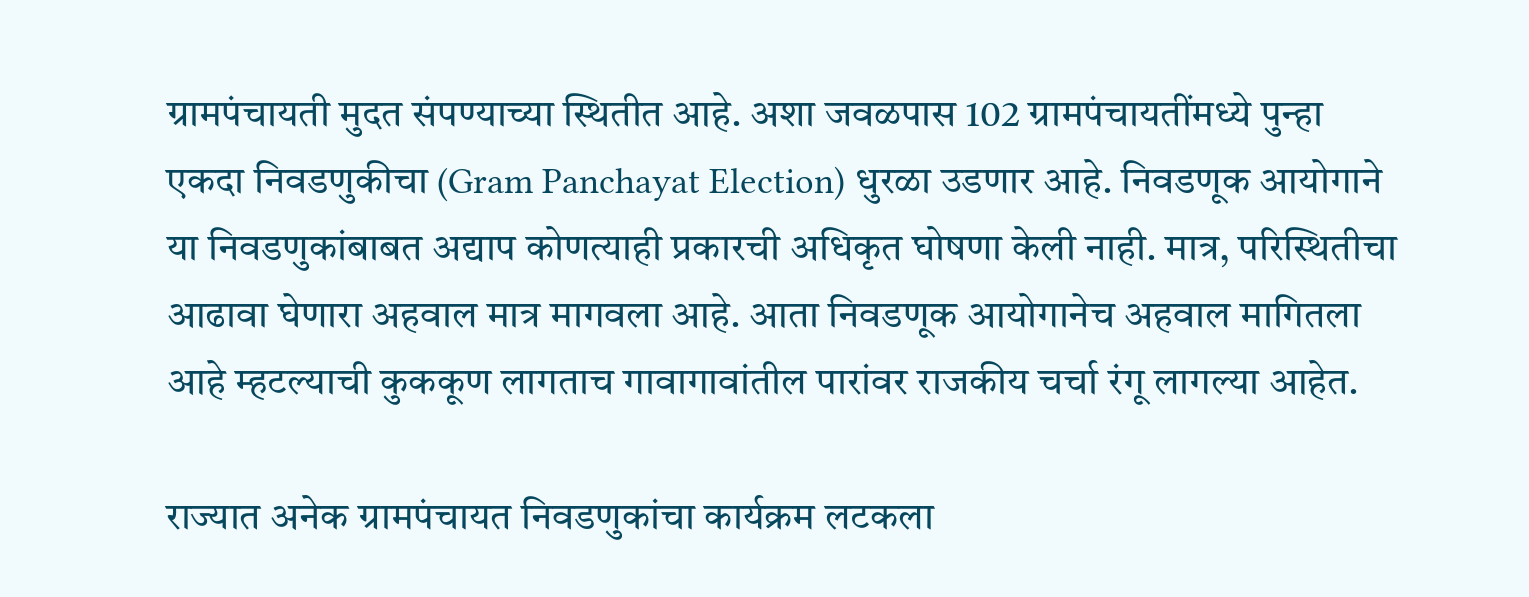ग्रामपंचायती मुदत संपण्याच्या स्थितीत आहे. अशा जवळपास 102 ग्रामपंचायतींमध्ये पुन्हा एकदा निवडणुकीचा (Gram Panchayat Election) धुरळा उडणार आहे. निवडणूक आयोगाने या निवडणुकांबाबत अद्याप कोणत्याही प्रकारची अधिकृत घोषणा केली नाही. मात्र, परिस्थितीचा आढावा घेणारा अहवाल मात्र मागवला आहे. आता निवडणूक आयोगानेच अहवाल मागितला आहे म्हटल्याची कुककूण लागताच गावागावांतील पारांवर राजकीय चर्चा रंगू लागल्या आहेत.

राज्यात अनेक ग्रामपंचायत निवडणुकांचा कार्यक्रम लटकला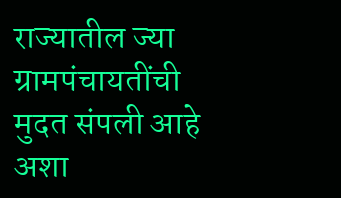राज्यातील ज्या ग्रामपंचायतींची मुदत संपली आहे अशा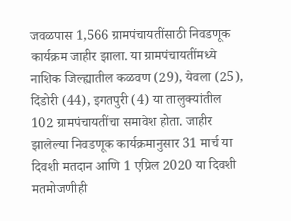जवळपास 1,566 ग्रामपंचायतींसाठी निवडणूक कार्यक्रम जाहीर झाला. या ग्रामपंचायतींमध्ये नाशिक जिल्ह्यातील कळवण (29), येवला (25), दिंडोरी (44), इगतपुरी (4) या तालुक्यांतील 102 ग्रामपंचायतींचा समावेश होता. जाहीर झालेल्या निवडणूक कार्यक्रमानुसार 31 मार्च या दिवशी मतदान आणि 1 एप्रिल 2020 या दिवशी मतमोजणीही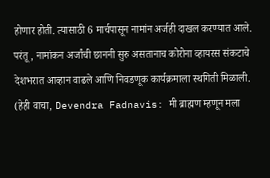होणार होती. त्यासाठी 6 मार्चपासून नामांन अर्जही दाखल करण्यात आले. परंतू, नामांकन अर्जांची छाननी सुरु असतानाच कोरोना व्हायरस संकटाचे देशभरात आव्हान वाढले आणि निवडणूक कार्यक्रमाला स्थगिती मिळाली. (हेही वाचा, Devendra Fadnavis: मी ब्राह्मण म्हणून मला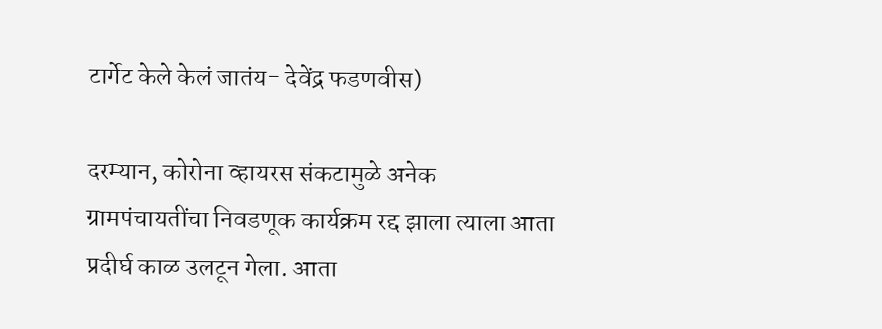टार्गेट केले केलं जातंय- देवेंद्र फडणवीस)

दरम्यान, कोरोना व्हायरस संकटामुळे अनेक ग्रामपंचायतींचा निवडणूक कार्यक्रम रद्द झाला त्याला आता प्रदीर्घ काळ उलटून गेला. आता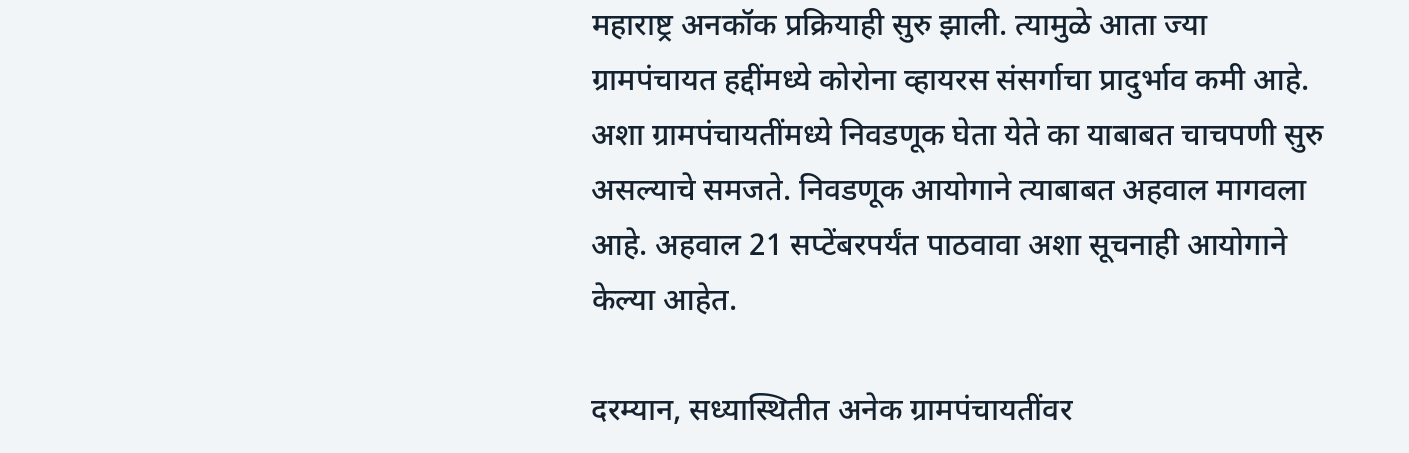महाराष्ट्र अनकॉक प्रक्रियाही सुरु झाली. त्यामुळे आता ज्या ग्रामपंचायत हद्दींमध्ये कोरोना व्हायरस संसर्गाचा प्रादुर्भाव कमी आहे. अशा ग्रामपंचायतींमध्ये निवडणूक घेता येते का याबाबत चाचपणी सुरु असल्याचे समजते. निवडणूक आयोगाने त्याबाबत अहवाल मागवला आहे. अहवाल 21 सप्टेंबरपर्यंत पाठवावा अशा सूचनाही आयोगाने केल्या आहेत.

दरम्यान, सध्यास्थितीत अनेक ग्रामपंचायतींवर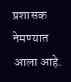प्रशासक नेमण्यात आला आहे.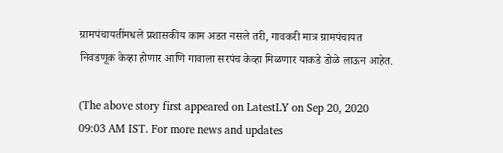ग्रामपंचायतींमधले प्रशासकीय काम अडत नसले तरी, गावकरी मात्र ग्रामपंचायत निवडणूक केव्हा होणार आणि गावाला सरपंच केव्हा मिळणार याकडे डोळे लाऊन आहेत.

(The above story first appeared on LatestLY on Sep 20, 2020 09:03 AM IST. For more news and updates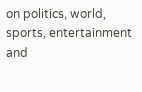on politics, world, sports, entertainment and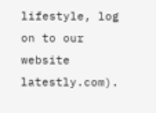lifestyle, log on to our website latestly.com).